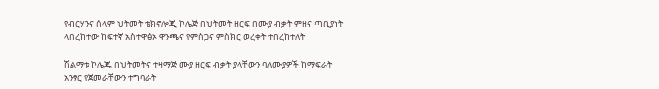የብርሃንና ሰላም ህትመት ቴክኖሎጂ ኮሌጅ በህትመት ዘርፍ በሙያ ብቃት ምዘና ጣቢያነት ላበረከተው ከፍተኛ አስተዋፅኦ ዋንጫና የምስጋና ምስክር ወረቀት ተበረከተለት

ሽልማቱ ኮሌጁ በህትመትና ተዛማጅ ሙያ ዘርፍ ብቃት ያላቸውን ባለሙያዎች ከማፍራት አንፃር የጀመራቸውን ተግባራት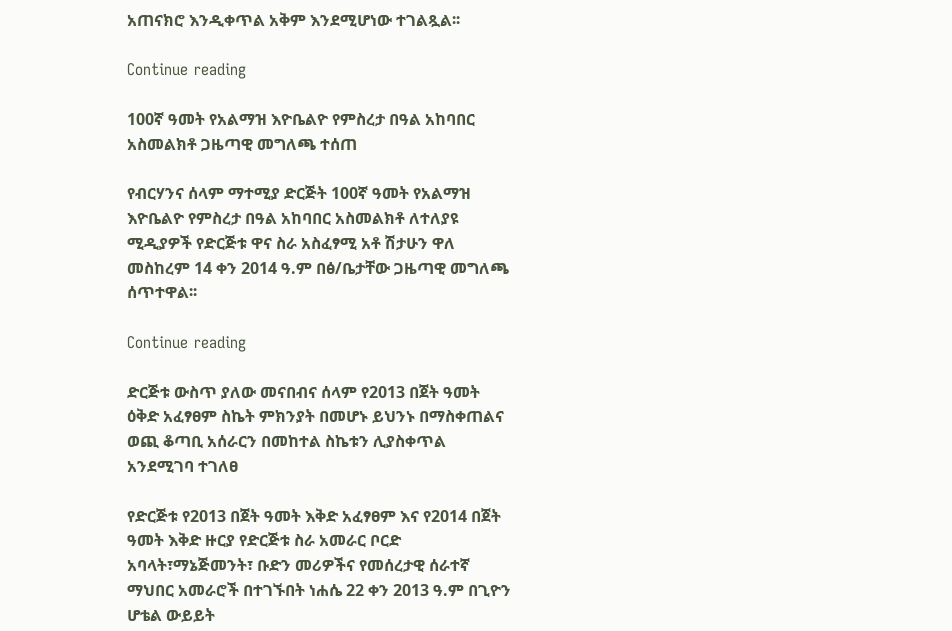አጠናክሮ እንዲቀጥል አቅም እንደሚሆነው ተገልጿል፡፡

Continue reading

100ኛ ዓመት የአልማዝ እዮቤልዮ የምስረታ በዓል አከባበር አስመልክቶ ጋዜጣዊ መግለጫ ተሰጠ

የብርሃንና ሰላም ማተሚያ ድርጅት 100ኛ ዓመት የአልማዝ እዮቤልዮ የምስረታ በዓል አከባበር አስመልክቶ ለተለያዩ ሚዲያዎች የድርጅቱ ዋና ስራ አስፈፃሚ አቶ ሽታሁን ዋለ መስከረም 14 ቀን 2014 ዓ.ም በፅ/ቤታቸው ጋዜጣዊ መግለጫ ሰጥተዋል፡፡

Continue reading

ድርጅቱ ውስጥ ያለው መናበብና ሰላም የ2013 በጀት ዓመት ዕቅድ አፈፃፀም ስኬት ምክንያት በመሆኑ ይህንኑ በማስቀጠልና ወጪ ቆጣቢ አሰራርን በመከተል ስኬቱን ሊያስቀጥል አንደሚገባ ተገለፀ

የድርጅቱ የ2013 በጀት ዓመት እቅድ አፈፃፀም እና የ2014 በጀት ዓመት እቅድ ዙርያ የድርጅቱ ስራ አመራር ቦርድ አባላት፣ማኔጅመንት፣ ቡድን መሪዎችና የመሰረታዊ ሰራተኛ ማህበር አመራሮች በተገኙበት ነሐሴ 22 ቀን 2013 ዓ.ም በጊዮን ሆቴል ውይይት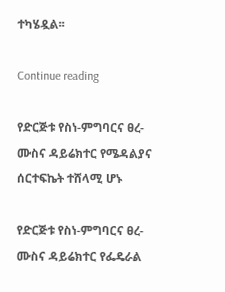ተካሄዷል፡፡

Continue reading

የድርጅቱ የስነ-ምግባርና ፀረ-ሙስና ዳይሬክተር የሜዳልያና ሰርተፍኬት ተሸላሚ ሆኑ

የድርጅቱ የስነ-ምግባርና ፀረ-ሙስና ዳይሬክተር የፌዴራል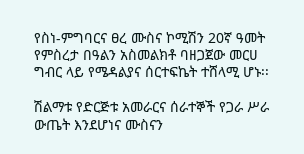የስነ-ምግባርና ፀረ ሙስና ኮሚሽን 20ኛ ዓመት የምስረታ በዓልን አስመልክቶ ባዘጋጀው መርሀ ግብር ላይ የሜዳልያና ሰርተፍኬት ተሸላሚ ሆኑ፡፡

ሽልማቱ የድርጅቱ አመራርና ሰራተኞች የጋራ ሥራ ውጤት እንደሆነና ሙስናን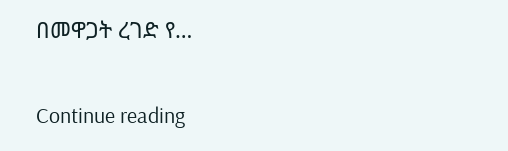በመዋጋት ረገድ የ…

Continue reading